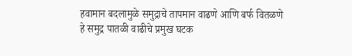हवामान बदलामुळे समुद्राचे तापमान वाढणे आणि बर्फ वितळणे हे समुद्र पातळी वाढीचे प्रमुख घटक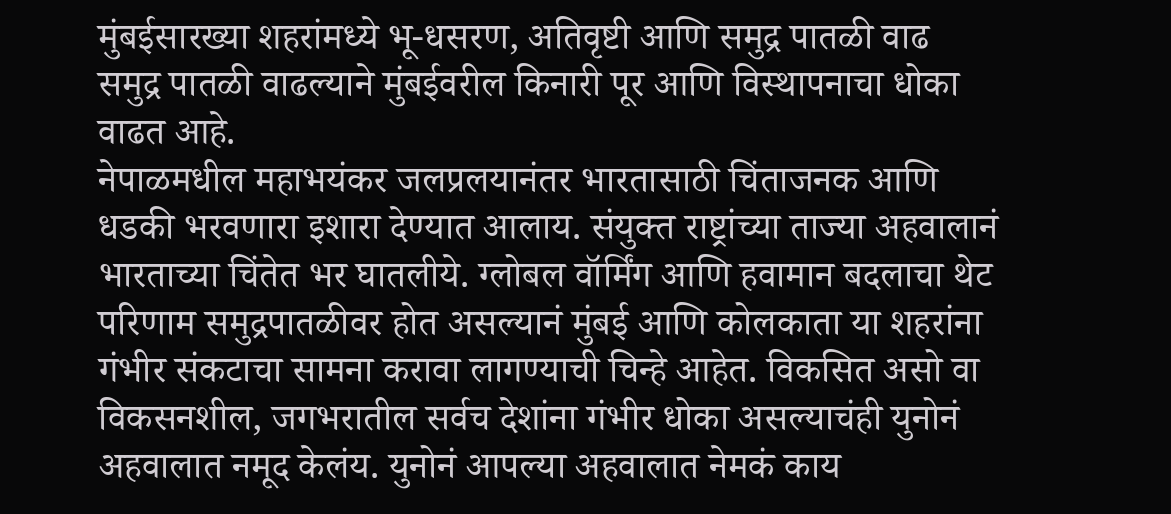मुंबईसारख्या शहरांमध्ये भू-धसरण, अतिवृष्टी आणि समुद्र पातळी वाढ
समुद्र पातळी वाढल्याने मुंबईवरील किनारी पूर आणि विस्थापनाचा धोका वाढत आहे.
नेपाळमधील महाभयंकर जलप्रलयानंतर भारतासाठी चिंताजनक आणि धडकी भरवणारा इशारा देण्यात आलाय. संयुक्त राष्ट्रांच्या ताज्या अहवालानं भारताच्या चिंतेत भर घातलीये. ग्लोबल वॉर्मिंग आणि हवामान बदलाचा थेट परिणाम समुद्रपातळीवर होत असल्यानं मुंबई आणि कोलकाता या शहरांना गंभीर संकटाचा सामना करावा लागण्याची चिन्हे आहेत. विकसित असो वा विकसनशील, जगभरातील सर्वच देशांना गंभीर धोका असल्याचंही युनोनं अहवालात नमूद केलंय. युनोनं आपल्या अहवालात नेमकं काय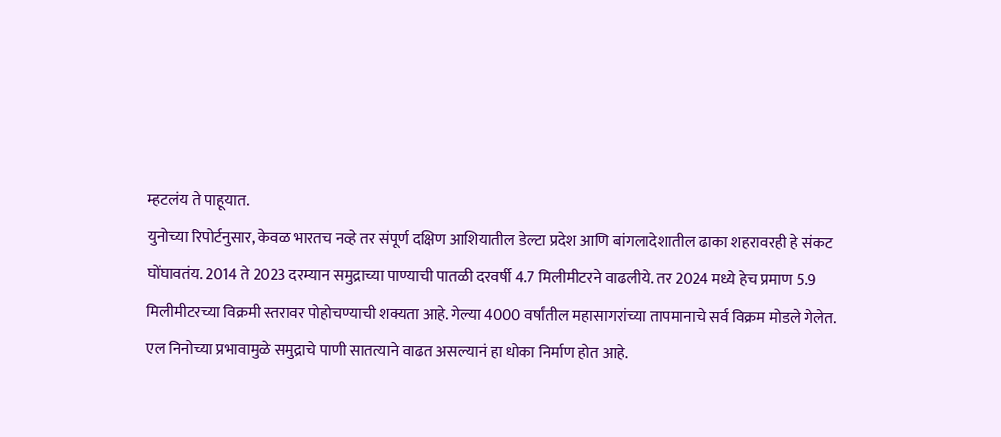म्हटलंय ते पाहूयात.
युनोच्या रिपोर्टनुसार, केवळ भारतच नव्हे तर संपूर्ण दक्षिण आशियातील डेल्टा प्रदेश आणि बांगलादेशातील ढाका शहरावरही हे संकट घोंघावतंय. 2014 ते 2023 दरम्यान समुद्राच्या पाण्याची पातळी दरवर्षी 4.7 मिलीमीटरने वाढलीये. तर 2024 मध्ये हेच प्रमाण 5.9 मिलीमीटरच्या विक्रमी स्तरावर पोहोचण्याची शक्यता आहे. गेल्या 4000 वर्षांतील महासागरांच्या तापमानाचे सर्व विक्रम मोडले गेलेत.
एल निनोच्या प्रभावामुळे समुद्राचे पाणी सातत्याने वाढत असल्यानं हा धोका निर्माण होत आहे.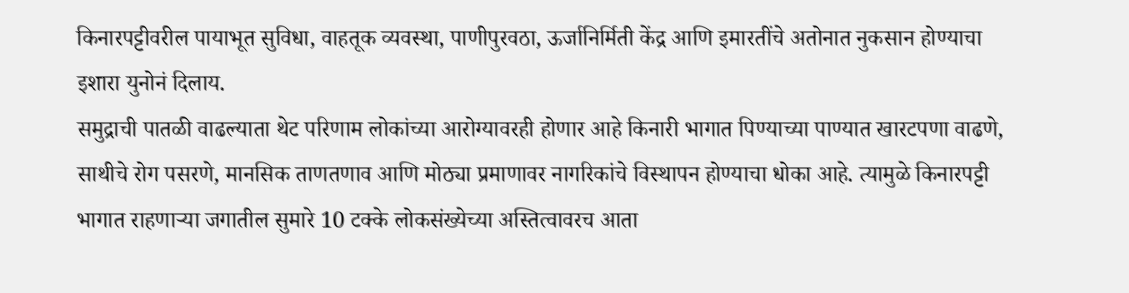किनारपट्टीवरील पायाभूत सुविधा, वाहतूक व्यवस्था, पाणीपुरवठा, ऊर्जानिर्मिती केंद्र आणि इमारतींचे अतोनात नुकसान होण्याचा इशारा युनोनं दिलाय.
समुद्राची पातळी वाढल्याता थेट परिणाम लोकांच्या आरोग्यावरही होणार आहे किनारी भागात पिण्याच्या पाण्यात खारटपणा वाढणे, साथीचे रोग पसरणे, मानसिक ताणतणाव आणि मोठ्या प्रमाणावर नागरिकांचे विस्थापन होण्याचा धोका आहे. त्यामुळे किनारपट्टी भागात राहणाऱ्या जगातील सुमारे 10 टक्के लोकसंख्येच्या अस्तित्वावरच आता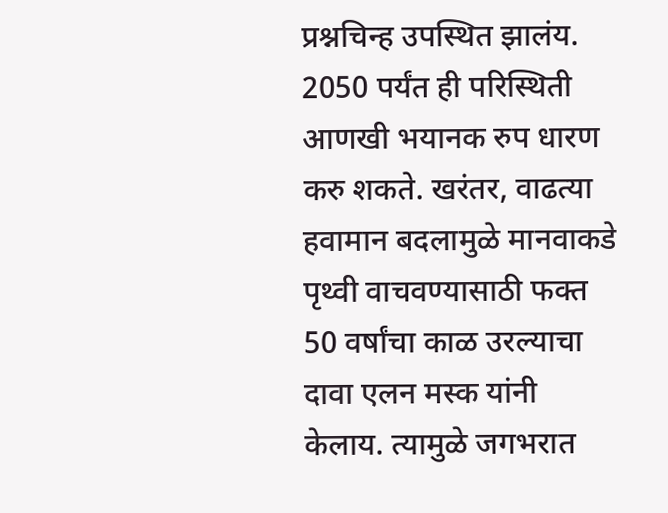प्रश्नचिन्ह उपस्थित झालंय.
2050 पर्यंत ही परिस्थिती आणखी भयानक रुप धारण करु शकते. खरंतर, वाढत्या हवामान बदलामुळे मानवाकडे पृथ्वी वाचवण्यासाठी फक्त 50 वर्षांचा काळ उरल्याचा दावा एलन मस्क यांनी केलाय. त्यामुळे जगभरात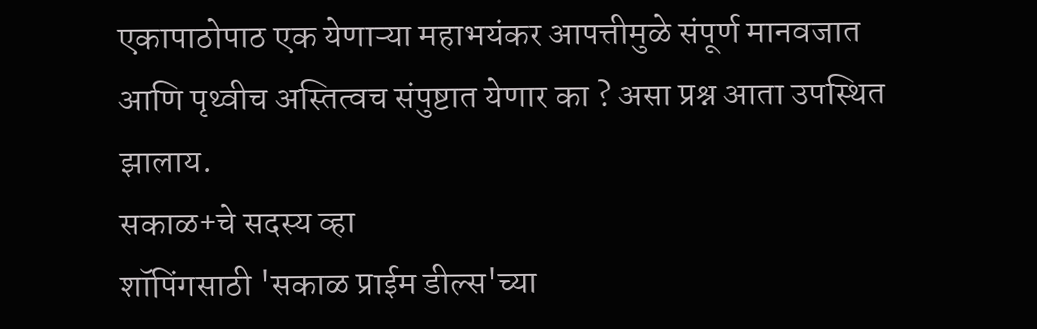एकापाठोपाठ एक येणाऱ्या महाभयंकर आपत्तीमुळे संपूर्ण मानवजात आणि पृथ्वीच अस्तित्वच संपुष्टात येणार का ? असा प्रश्न आता उपस्थित झालाय.
सकाळ+चे सदस्य व्हा
शॉपिंगसाठी 'सकाळ प्राईम डील्स'च्या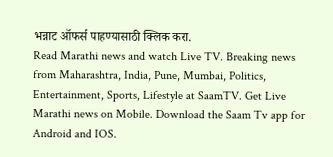भन्नाट ऑफर्स पाहण्यासाठी क्लिक करा.
Read Marathi news and watch Live TV. Breaking news from Maharashtra, India, Pune, Mumbai, Politics, Entertainment, Sports, Lifestyle at SaamTV. Get Live Marathi news on Mobile. Download the Saam Tv app for Android and IOS.